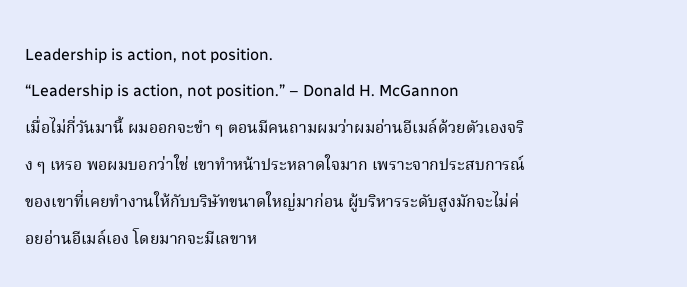Leadership is action, not position.
“Leadership is action, not position.” – Donald H. McGannon
เมื่อไม่กี่วันมานี้ ผมออกจะขำ ๆ ตอนมีคนถามผมว่าผมอ่านอีเมล์ด้วยตัวเองจริง ๆ เหรอ พอผมบอกว่าใช่ เขาทำหน้าประหลาดใจมาก เพราะจากประสบการณ์ของเขาที่เคยทำงานให้กับบริษัทขนาดใหญ่มาก่อน ผู้บริหารระดับสูงมักจะไม่ค่อยอ่านอีเมล์เอง โดยมากจะมีเลขาห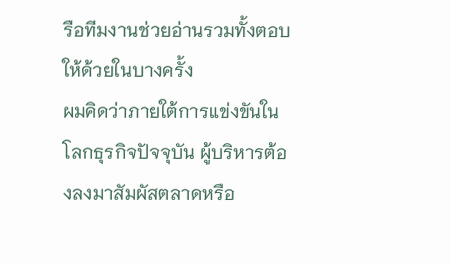รือทีมงานช่วยอ่านรวมทั้งตอบให้ด้วยในบางครั้ง
ผมคิดว่าภายใต้การแข่งขันในโลกธุรกิจปัจจุบัน ผู้บริหารต้องลงมาสัมผัสตลาดหรือ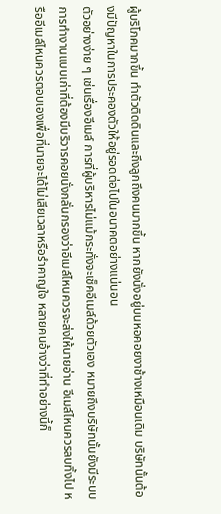ผู้บริโภคมากขึ้น ทำตัวติดดินและถึงลูกถึงคนมากขึ้น หากยังนั่งอยู่บนหอคอยงาช้างเหมือนเดิม บริษัทนั้นต้องมีปัญหาในการประคองตัวให้อยู่รอดต่อไปในอนาคตอย่างแน่นอน
ตัวอย่างง่าย ๆ เช่นเรื่องอีเมล์ การที่ผู้บริหารไม่แม้กระทั่งจะเช็คอีเมล์ด้วยตัวเอง หมายถึงบริษัทนั้นยังมีระบบการทำงานแบบเก่าที่ต้องมีบริวารคอยนั่งกลั่นกรองว่าอีเมล์ไหนควรจะส่งให้นายอ่าน อีเมล์ไหนควรลบทิ้งไป หรืออีเมล์ไหนควรตอบเองเพื่อที่นายจะได้ไม่เสียเวลาหรือรำคาญใจ หลายคนอ้างว่าที่ทำอย่างนี้ก็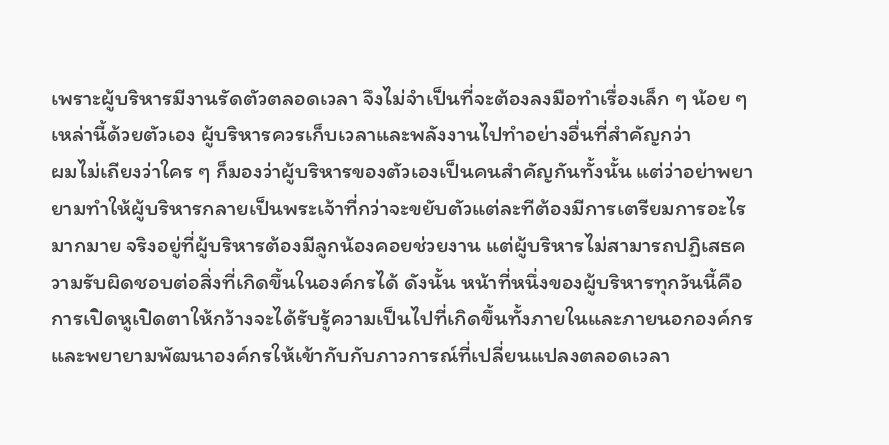เพราะผู้บริหารมีงานรัดตัวตลอดเวลา จึงไม่จำเป็นที่จะต้องลงมือทำเรื่องเล็ก ๆ น้อย ๆ เหล่านี้ด้วยตัวเอง ผู้บริหารควรเก็บเวลาและพลังงานไปทำอย่างอื่นที่สำคัญกว่า
ผมไม่เถียงว่าใคร ๆ ก็มองว่าผู้บริหารของตัวเองเป็นคนสำคัญกันทั้งนั้น แต่ว่าอย่าพยายามทำให้ผู้บริหารกลายเป็นพระเจ้าที่กว่าจะขยับตัวแต่ละทีต้องมีการเตรียมการอะไรมากมาย จริงอยู่ที่ผู้บริหารต้องมีลูกน้องคอยช่วยงาน แต่ผู้บริหารไม่สามารถปฏิเสธความรับผิดชอบต่อสิ่งที่เกิดขึ้นในองค์กรได้ ดังนั้น หน้าที่หนึ่งของผู้บริหารทุกวันนี้คือการเปิดหูเปิดตาให้กว้างจะได้รับรู้ความเป็นไปที่เกิดขึ้นทั้งภายในและภายนอกองค์กร และพยายามพัฒนาองค์กรให้เข้ากับกับภาวการณ์ที่เปลี่ยนแปลงตลอดเวลา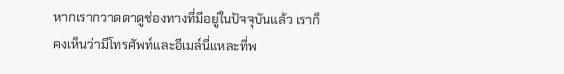หากเรากวาดตาดูช่องทางที่มีอยู่ในปัจจุบันแล้ว เราก็คงเห็นว่ามีโทรศัพท์และอีเมล์นี่แหละที่พ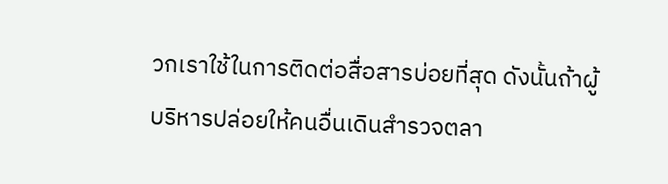วกเราใช้ในการติดต่อสื่อสารบ่อยที่สุด ดังนั้นถ้าผู้บริหารปล่อยให้คนอื่นเดินสำรวจตลา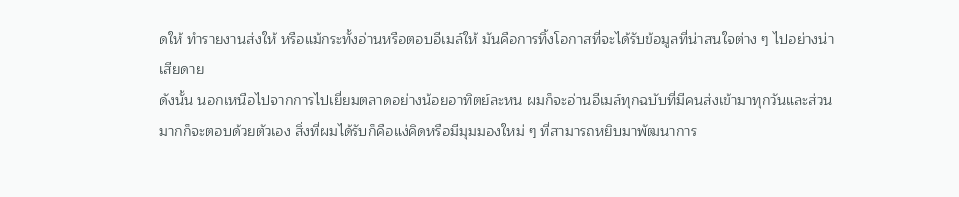ดให้ ทำรายงานส่งให้ หรือแม้กระทั้งอ่านหรือตอบอีเมล์ให้ มันคือการทิ้งโอกาสที่จะได้รับข้อมูลที่น่าสนใจต่าง ๆ ไปอย่างน่าเสียดาย
ดังนั้น นอกเหนือไปจากการไปเยี่ยมตลาดอย่างน้อยอาทิตย์ละหน ผมก็จะอ่านอีเมล์ทุกฉบับที่มีคนส่งเข้ามาทุกวันและส่วนมากก็จะตอบด้วยตัวเอง สิ่งที่ผมได้รับก็คือแง่คิดหรือมีมุมมองใหม่ ๆ ที่สามารถหยิบมาพัฒนาการ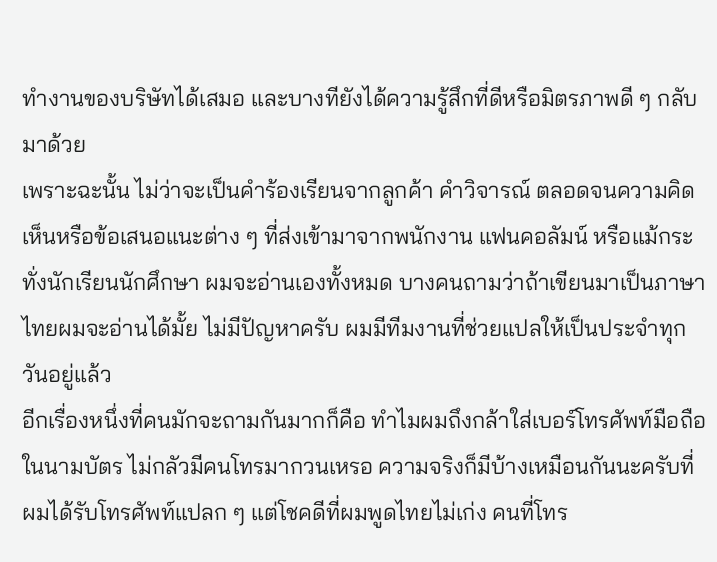ทำงานของบริษัทได้เสมอ และบางทียังได้ความรู้สึกที่ดีหรือมิตรภาพดี ๆ กลับมาด้วย
เพราะฉะนั้น ไม่ว่าจะเป็นคำร้องเรียนจากลูกค้า คำวิจารณ์ ตลอดจนความคิดเห็นหรือข้อเสนอแนะต่าง ๆ ที่ส่งเข้ามาจากพนักงาน แฟนคอลัมน์ หรือแม้กระทั่งนักเรียนนักศึกษา ผมจะอ่านเองทั้งหมด บางคนถามว่าถ้าเขียนมาเป็นภาษาไทยผมจะอ่านได้มั้ย ไม่มีปัญหาครับ ผมมีทีมงานที่ช่วยแปลให้เป็นประจำทุกวันอยู่แล้ว
อีกเรื่องหนึ่งที่คนมักจะถามกันมากก็คือ ทำไมผมถึงกล้าใส่เบอร์โทรศัพท์มือถือในนามบัตร ไม่กลัวมีคนโทรมากวนเหรอ ความจริงก็มีบ้างเหมือนกันนะครับที่ผมได้รับโทรศัพท์แปลก ๆ แต่โชคดีที่ผมพูดไทยไม่เก่ง คนที่โทร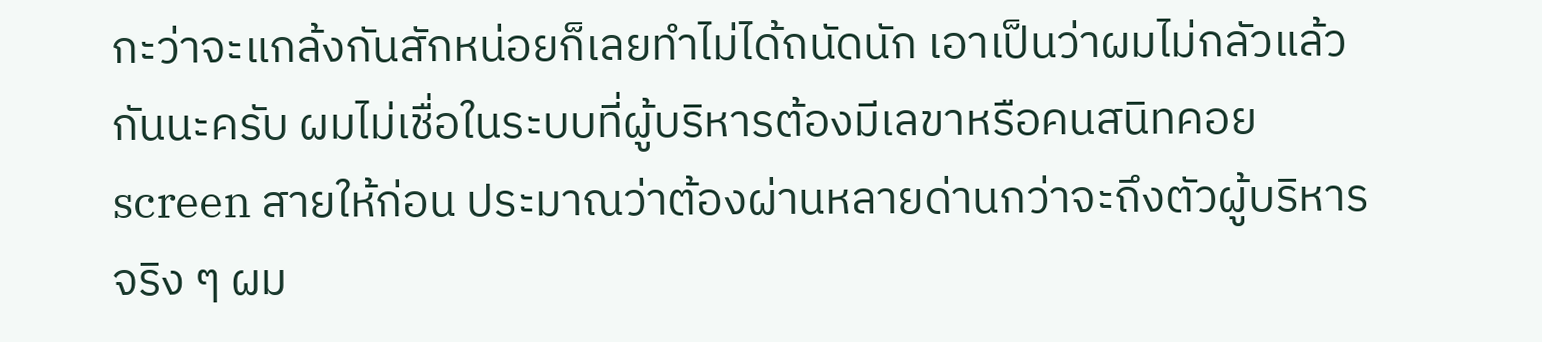กะว่าจะแกล้งกันสักหน่อยก็เลยทำไม่ได้ถนัดนัก เอาเป็นว่าผมไม่กลัวแล้วกันนะครับ ผมไม่เชื่อในระบบที่ผู้บริหารต้องมีเลขาหรือคนสนิทคอย screen สายให้ก่อน ประมาณว่าต้องผ่านหลายด่านกว่าจะถึงตัวผู้บริหารจริง ๆ ผม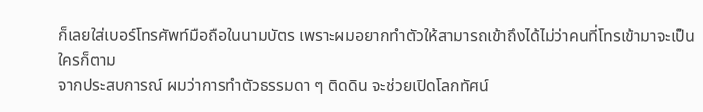ก็เลยใส่เบอร์โทรศัพท์มือถือในนามบัตร เพราะผมอยากทำตัวให้สามารถเข้าถึงได้ไม่ว่าคนที่โทรเข้ามาจะเป็นใครก็ตาม
จากประสบการณ์ ผมว่าการทำตัวธรรมดา ๆ ติดดิน จะช่วยเปิดโลกทัศน์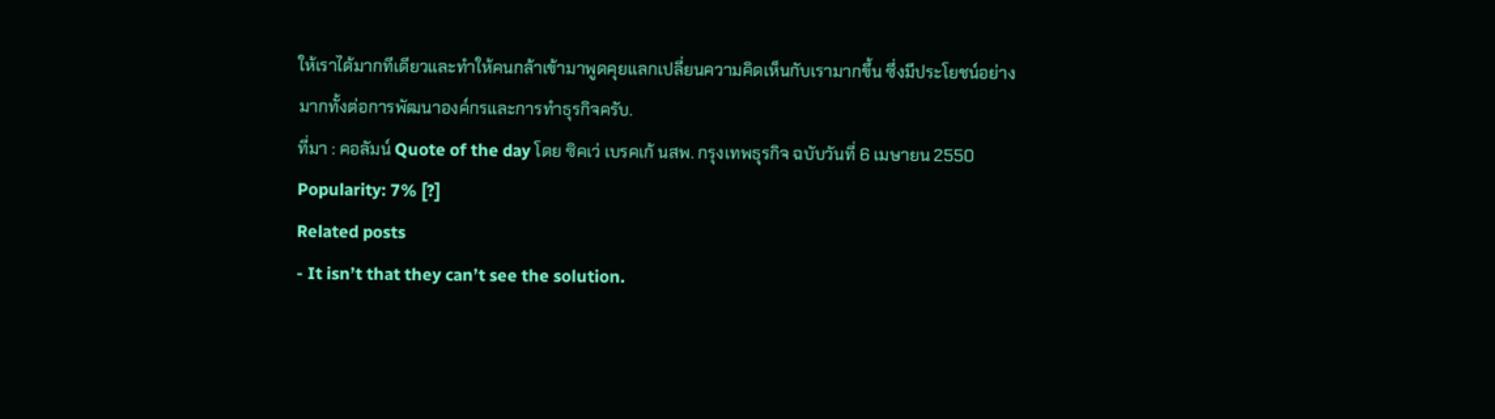ให้เราได้มากทีเดียวและทำให้คนกล้าเข้ามาพูดคุยแลกเปลี่ยนความคิดเห็นกับเรามากขึ้น ซึ่งมีประโยชน์อย่างมากทั้งต่อการพัฒนาองค์กรและการทำธุรกิจครับ.
ที่มา : คอลัมน์ Quote of the day โดย ซิคเว่ เบรคเก้ นสพ. กรุงเทพธุรกิจ ฉบับวันที่ 6 เมษายน 2550
Popularity: 7% [?]
Related posts
- It isn’t that they can’t see the solution.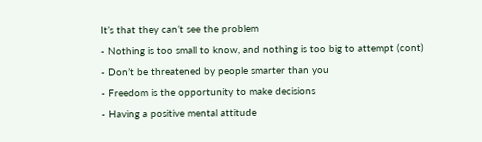It’s that they can’t see the problem
- Nothing is too small to know, and nothing is too big to attempt (cont)
- Don’t be threatened by people smarter than you
- Freedom is the opportunity to make decisions
- Having a positive mental attitude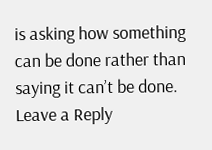is asking how something can be done rather than saying it can’t be done.
Leave a Reply